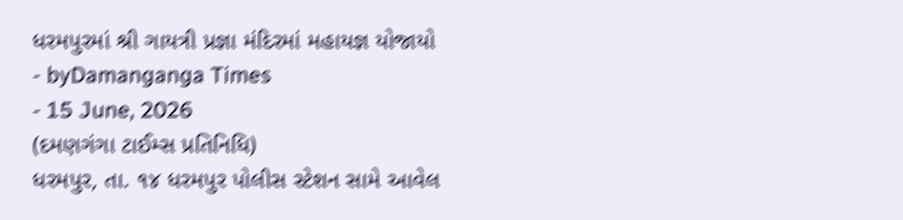ધરમપુરમાં શ્રી ગાયત્રી પ્રજ્ઞા મંદિરમાં મહાયજ્ઞ યોજાયો
- byDamanganga Times
- 15 June, 2026
(દમણગંગા ટાઈમ્સ પ્રતિનિધિ)
ધરમપુર, તા. ૧૪ ધરમપુર પોલીસ સ્ટેશન સામે આવેલ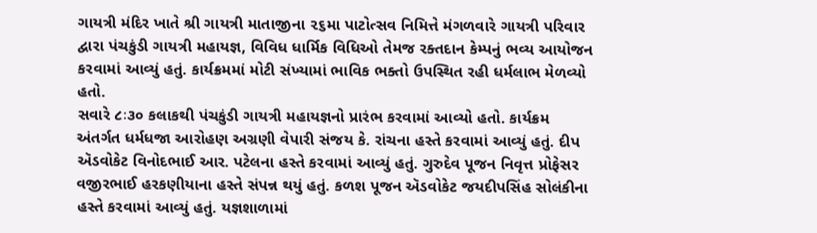ગાયત્રી મંદિર ખાતે શ્રી ગાયત્રી માતાજીના ૨૬મા પાટોત્સવ નિમિત્તે મંગળવારે ગાયત્રી પરિવાર દ્વારા પંચકુંડી ગાયત્રી મહાયજ્ઞ, વિવિધ ધાર્મિક વિધિઓ તેમજ રક્તદાન કેમ્પનું ભવ્ય આયોજન કરવામાં આવ્યું હતું. કાર્યક્રમમાં મોટી સંખ્યામાં ભાવિક ભક્તો ઉપસ્થિત રહી ધર્મલાભ મેળવ્યો હતો.
સવારે ૮ઃ૩૦ કલાકથી પંચકુંડી ગાયત્રી મહાયજ્ઞનો પ્રારંભ કરવામાં આવ્યો હતો. કાર્યક્રમ અંતર્ગત ધર્મધજા આરોહણ અગ્રણી વેપારી સંજય કે. રાંચના હસ્તે કરવામાં આવ્યું હતું. દીપ ઍડવોકેટ વિનોદભાઈ આર. પટેલના હસ્તે કરવામાં આવ્યું હતું. ગુરુદેવ પૂજન નિવૃત્ત પ્રોફેસર વજીરભાઈ હરકણીયાના હસ્તે સંપન્ન થયું હતું. કળશ પૂજન ઍડવોકેટ જયદીપસિંહ સોલંકીના હસ્તે કરવામાં આવ્યું હતું. યજ્ઞશાળામાં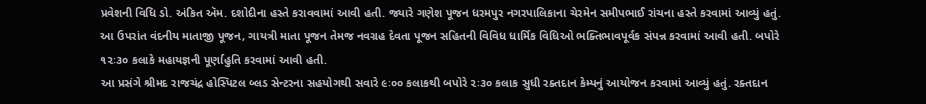પ્રવેશની વિધિ ડો. અંકિત ઍમ. દશોદીના હસ્તે કરાવવામાં આવી હતી. જ્યારે ગણેશ પૂજન ધરમપુર નગરપાલિકાના ચેરમેન સમીપભાઈ રાંચના હસ્તે કરવામાં આવ્યું હતું. આ ઉપરાંત વંદનીય માતાજી પૂજન, ગાયત્રી માતા પૂજન તેમજ નવગ્રહ દેવતા પૂજન સહિતની વિવિધ ધાર્મિક વિધિઓ ભક્તિભાવપૂર્વક સંપન્ન કરવામાં આવી હતી. બપોરે ૧૨ઃ૩૦ કલાકે મહાયજ્ઞની પૂર્ણાહુતિ કરવામાં આવી હતી.
આ પ્રસંગે શ્રીમદ રાજચંદ્ર હોસ્પિટલ બ્લડ સેન્ટરના સહયોગથી સવારે ૯ઃ૦૦ કલાકથી બપોરે ૨ઃ૩૦ કલાક સુધી રક્તદાન કેમ્પનું આયોજન કરવામાં આવ્યું હતું. રક્તદાન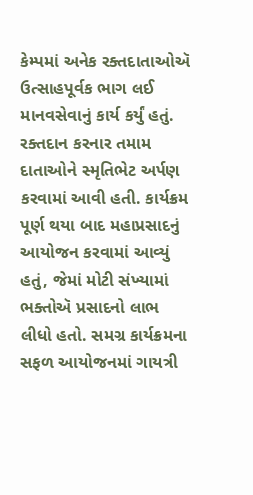કેમ્પમાં અનેક રક્તદાતાઓઍ ઉત્સાહપૂર્વક ભાગ લઈ માનવસેવાનું કાર્ય કર્યું હતું. રક્તદાન કરનાર તમામ દાતાઓને સ્મૃતિભેટ અર્પણ કરવામાં આવી હતી. કાર્યક્રમ પૂર્ણ થયા બાદ મહાપ્રસાદનું આયોજન કરવામાં આવ્યું હતું, જેમાં મોટી સંખ્યામાં ભક્તોઍ પ્રસાદનો લાભ લીધો હતો. સમગ્ર કાર્યક્રમના સફળ આયોજનમાં ગાયત્રી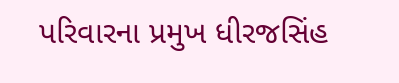પરિવારના પ્રમુખ ધીરજસિંહ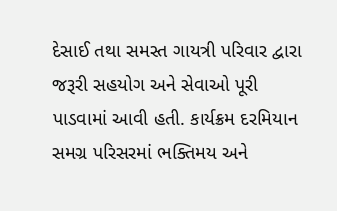દેસાઈ તથા સમસ્ત ગાયત્રી પરિવાર દ્વારા જરૂરી સહયોગ અને સેવાઓ પૂરી પાડવામાં આવી હતી. કાર્યક્રમ દરમિયાન સમગ્ર પરિસરમાં ભક્તિમય અને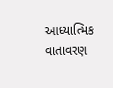આધ્યાત્મિક વાતાવરણ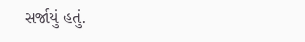સર્જાયું હતું.